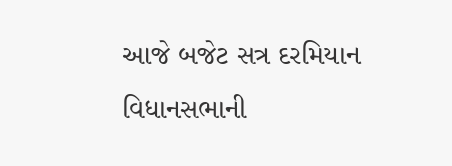આજે બજેટ સત્ર દરમિયાન વિધાનસભાની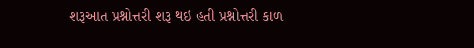શરૂઆત પ્રશ્નોત્તરી શરૂ થઇ હતી પ્રશ્નોત્તરી કાળ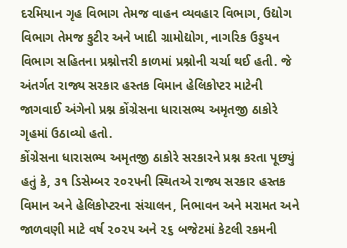દરમિયાન ગૃહ વિભાગ તેમજ વાહન વ્યવહાર વિભાગ, ઉદ્યોગ વિભાગ તેમજ કુટીર અને ખાદી ગ્રામોદ્યોગ, નાગરિક ઉડ્ડયન વિભાગ સહિતના પ્રશ્નોત્તરી કાળમાં પ્રશ્નોની ચર્ચા થઈ હતી. જે અંતર્ગત રાજ્ય સરકાર હસ્તક વિમાન હેલિકોપ્ટર માટેની જાગવાઈ અંગેનો પ્રશ્ન કોંગ્રેસના ધારાસભ્ય અમૃતજી ઠાકોરે ગૃહમાં ઉઠાવ્યો હતો.
કોંગ્રેસના ધારાસભ્ય અમૃતજી ઠાકોરે સરકારને પ્રશ્ન કરતા પૂછ્યું હતું કે, ૩૧ ડિસેમ્બર ૨૦૨૫ની સ્થિતએ રાજ્ય સરકાર હસ્તક વિમાન અને હેલિકોપ્ટરના સંચાલન, નિભાવન અને મરામત અને જાળવણી માટે વર્ષ ૨૦૨૫ અને ૨૬ બજેટમાં કેટલી રકમની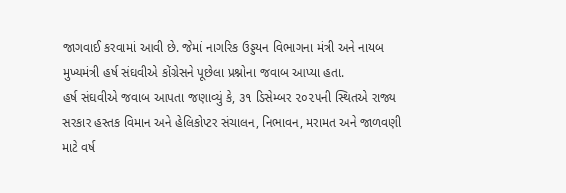જાગવાઈ કરવામાં આવી છે. જેમાં નાગરિક ઉડ્ડયન વિભાગના મંત્રી અને નાયબ મુખ્યમંત્રી હર્ષ સંઘવીએ કોંગ્રેસને પૂછેલા પ્રશ્નોના જવાબ આપ્યા હતા.
હર્ષ સંઘવીએ જવાબ આપતા જણાવ્યું કે, ૩૧ ડિસેમ્બર ૨૦૨૫ની સ્થિતએ રાજ્ય સરકાર હસ્તક વિમાન અને હેલિકોપ્ટર સંચાલન, નિભાવન, મરામત અને જાળવણી માટે વર્ષ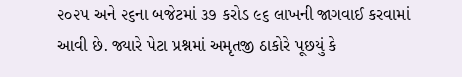૨૦૨૫ અને ૨૬ના બજેટમાં ૩૭ કરોડ ૯૬ લાખની જાગવાઈ કરવામાં આવી છે. જ્યારે પેટા પ્રશ્નમાં અમૃતજી ઠાકોરે પૂછયું કે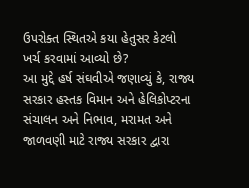ઉપરોક્ત સ્થિતએ કયા હેતુસર કેટલો ખર્ચ કરવામાં આવ્યો છે?
આ મુદ્દે હર્ષ સંઘવીએ જણાવ્યું કે, રાજ્ય સરકાર હસ્તક વિમાન અને હેલિકોપ્ટરના સંચાલન અને નિભાવ, મરામત અને જાળવણી માટે રાજ્ય સરકાર દ્વારા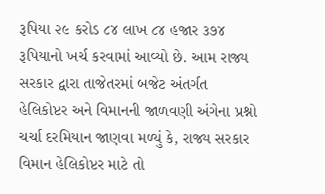રૂપિયા ૨૯ કરોડ ૮૪ લાખ ૮૪ હજાર ૩૭૪ રૂપિયાનો ખર્ચ કરવામાં આવ્યો છે. આમ રાજ્ય સરકાર દ્વારા તાજેતરમાં બજેટ અંતર્ગત હેલિકોપ્ટર અને વિમાનની જાળવણી અંગેના પ્રશ્નો ચર્ચા દરમિયાન જાણવા મળ્યું કે, રાજ્ય સરકાર વિમાન હેલિકોપ્ટર માટે તો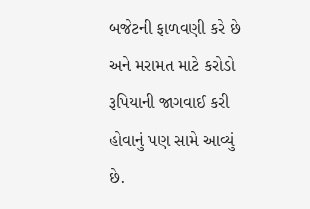બજેટની ફાળવણી કરે છે અને મરામત માટે કરોડો રૂપિયાની જાગવાઈ કરી હોવાનું પણ સામે આવ્યું છે.